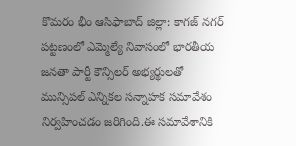కొమరం భీం ఆసిఫాబాద్ జిల్లా: కాగజ్ నగర్ పట్టణంలో ఎమ్మెల్యే నివాసంలో భారతీయ జనతా పార్టీ కౌన్సిలర్ అభ్యర్థులతో మున్సిపల్ ఎన్నికల సన్నాహక సమావేశం నిర్వహించడం జరిగింది.ఈ సమావేశానికి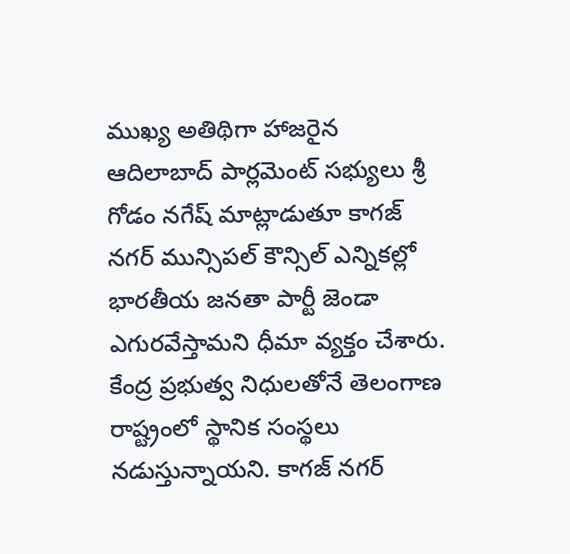ముఖ్య అతిథిగా హాజరైన ఆదిలాబాద్ పార్లమెంట్ సభ్యులు శ్రీ గోడం నగేష్ మాట్లాడుతూ కాగజ్ నగర్ మున్సిపల్ కౌన్సిల్ ఎన్నికల్లో భారతీయ జనతా పార్టీ జెండా ఎగురవేస్తామని ధీమా వ్యక్తం చేశారు. కేంద్ర ప్రభుత్వ నిధులతోనే తెలంగాణ రాష్ట్రంలో స్థానిక సంస్థలు నడుస్తున్నాయని. కాగజ్ నగర్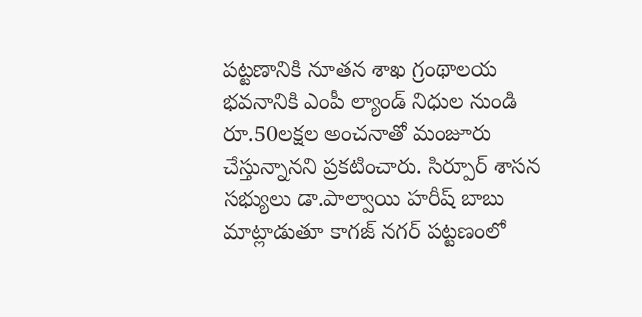పట్టణానికి నూతన శాఖ గ్రంథాలయ భవనానికి ఎంపీ ల్యాండ్ నిధుల నుండి రూ.50లక్షల అంచనాతో మంజూరు చేస్తున్నానని ప్రకటించారు. సిర్పూర్ శాసన సభ్యులు డా.పాల్వాయి హరీష్ బాబు మాట్లాడుతూ కాగజ్ నగర్ పట్టణంలో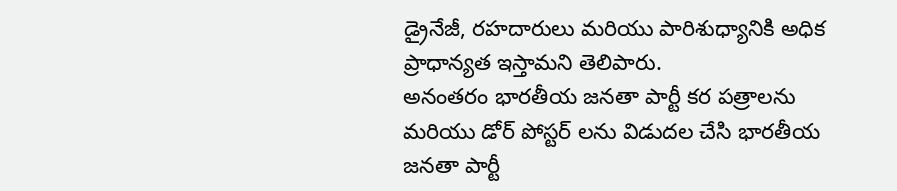డ్రైనేజీ, రహదారులు మరియు పారిశుధ్యానికి అధిక ప్రాధాన్యత ఇస్తామని తెలిపారు.
అనంతరం భారతీయ జనతా పార్టీ కర పత్రాలను మరియు డోర్ పోస్టర్ లను విడుదల చేసి భారతీయ జనతా పార్టీ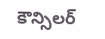కౌన్సిలర్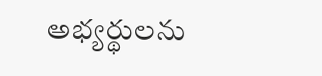అభ్యర్థులను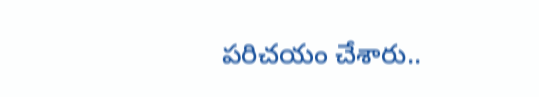పరిచయం చేశారు..